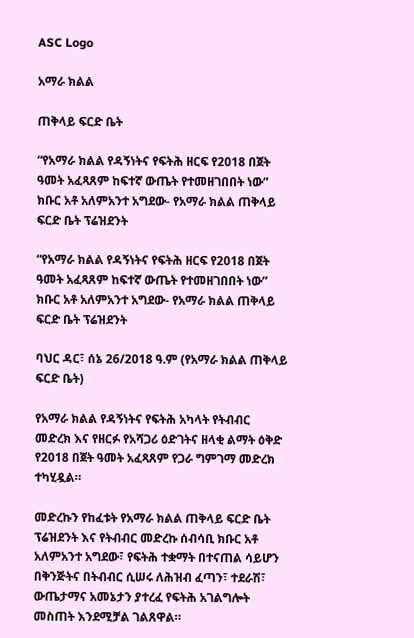ASC Logo

አማራ ክልል

ጠቅላይ ፍርድ ቤት

“የአማራ ክልል የዳኝነትና የፍትሕ ዘርፍ የ2018 በጀት ዓመት አፈጻጸም ከፍተኛ ውጤት የተመዘገበበት ነው” ክቡር አቶ አለምአንተ አግደው- የአማራ ክልል ጠቅላይ ፍርድ ቤት ፕሬዝደንት

“የአማራ ክልል የዳኝነትና የፍትሕ ዘርፍ የ2018 በጀት ዓመት አፈጻጸም ከፍተኛ ውጤት የተመዘገበበት ነው” ክቡር አቶ አለምአንተ አግደው- የአማራ ክልል ጠቅላይ ፍርድ ቤት ፕሬዝደንት

ባህር ዳር፣ ሰኔ 26/2018 ዓ.ም (የአማራ ክልል ጠቅላይ ፍርድ ቤት)

የአማራ ክልል የዳኝነትና የፍትሕ አካላት የትብብር መድረክ እና የዘርፉ የአሻጋሪ ዕድገትና ዘላቂ ልማት ዕቅድ የ2018 በጀት ዓመት አፈጻጸም የጋራ ግምገማ መድረክ ተካሂዷል።

መድረኩን የከፈቱት የአማራ ክልል ጠቅላይ ፍርድ ቤት ፕሬዝደንት እና የትብብር መድረኩ ሰብሳቢ ክቡር አቶ አለምአንተ አግደው፣ የፍትሕ ተቋማት በተናጠል ሳይሆን በቅንጅትና በትብብር ሲሠሩ ለሕዝብ ፈጣን፣ ተደራሽ፣ ውጤታማና አመኔታን ያተረፈ የፍትሕ አገልግሎት መስጠት እንደሚቻል ገልጸዋል።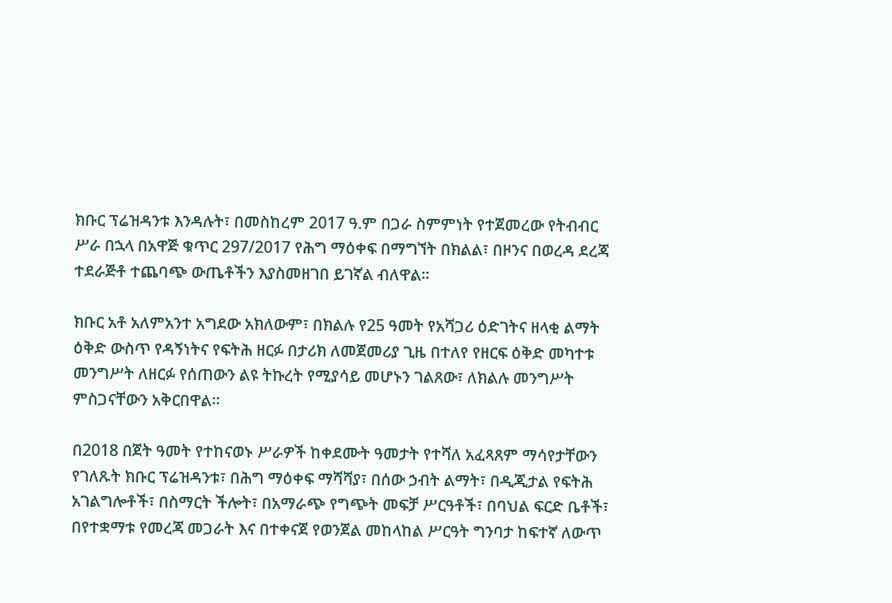ክቡር ፕሬዝዳንቱ እንዳሉት፣ በመስከረም 2017 ዓ.ም በጋራ ስምምነት የተጀመረው የትብብር ሥራ በኋላ በአዋጅ ቁጥር 297/2017 የሕግ ማዕቀፍ በማግኘት በክልል፣ በዞንና በወረዳ ደረጃ ተደራጅቶ ተጨባጭ ውጤቶችን እያስመዘገበ ይገኛል ብለዋል።

ክቡር አቶ አለምአንተ አግደው አክለውም፣ በክልሉ የ25 ዓመት የአሻጋሪ ዕድገትና ዘላቂ ልማት ዕቅድ ውስጥ የዳኝነትና የፍትሕ ዘርፉ በታሪክ ለመጀመሪያ ጊዜ በተለየ የዘርፍ ዕቅድ መካተቱ መንግሥት ለዘርፉ የሰጠውን ልዩ ትኩረት የሚያሳይ መሆኑን ገልጸው፣ ለክልሉ መንግሥት ምስጋናቸውን አቅርበዋል።

በ2018 በጀት ዓመት የተከናወኑ ሥራዎች ከቀደሙት ዓመታት የተሻለ አፈጻጸም ማሳየታቸውን የገለጹት ክቡር ፕሬዝዳንቱ፣ በሕግ ማዕቀፍ ማሻሻያ፣ በሰው ኃብት ልማት፣ በዲጂታል የፍትሕ አገልግሎቶች፣ በስማርት ችሎት፣ በአማራጭ የግጭት መፍቻ ሥርዓቶች፣ በባህል ፍርድ ቤቶች፣ በየተቋማቱ የመረጃ መጋራት እና በተቀናጀ የወንጀል መከላከል ሥርዓት ግንባታ ከፍተኛ ለውጥ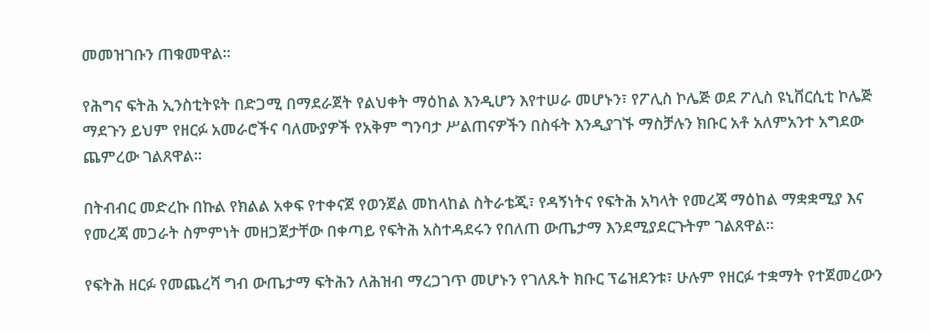መመዝገቡን ጠቁመዋል።

የሕግና ፍትሕ ኢንስቲትዩት በድጋሚ በማደራጀት የልህቀት ማዕከል እንዲሆን እየተሠራ መሆኑን፣ የፖሊስ ኮሌጅ ወደ ፖሊስ ዩኒቨርሲቲ ኮሌጅ ማደጉን ይህም የዘርፉ አመራሮችና ባለሙያዎች የአቅም ግንባታ ሥልጠናዎችን በስፋት እንዲያገኙ ማስቻሉን ክቡር አቶ አለምአንተ አግደው ጨምረው ገልጸዋል።

በትብብር መድረኩ በኩል የክልል አቀፍ የተቀናጀ የወንጀል መከላከል ስትራቴጂ፣ የዳኝነትና የፍትሕ አካላት የመረጃ ማዕከል ማቋቋሚያ እና የመረጃ መጋራት ስምምነት መዘጋጀታቸው በቀጣይ የፍትሕ አስተዳደሩን የበለጠ ውጤታማ እንደሚያደርጉትም ገልጸዋል።

የፍትሕ ዘርፉ የመጨረሻ ግብ ውጤታማ ፍትሕን ለሕዝብ ማረጋገጥ መሆኑን የገለጹት ክቡር ፕሬዝደንቱ፣ ሁሉም የዘርፉ ተቋማት የተጀመረውን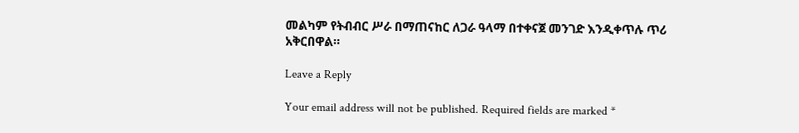መልካም የትብብር ሥራ በማጠናከር ለጋራ ዓላማ በተቀናጀ መንገድ እንዲቀጥሉ ጥሪ አቅርበዋል።

Leave a Reply

Your email address will not be published. Required fields are marked *